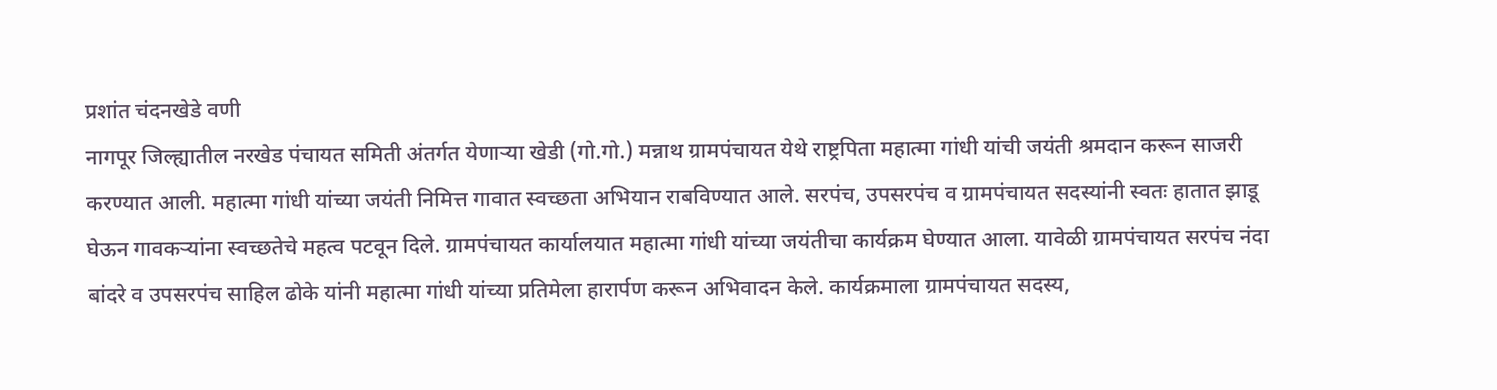प्रशांत चंदनखेडे वणी
नागपूर जिल्ह्यातील नरखेड पंचायत समिती अंतर्गत येणाऱ्या खेडी (गो.गो.) मन्नाथ ग्रामपंचायत येथे राष्ट्रपिता महात्मा गांधी यांची जयंती श्रमदान करून साजरी करण्यात आली. महात्मा गांधी यांच्या जयंती निमित्त गावात स्वच्छता अभियान राबविण्यात आले. सरपंच, उपसरपंच व ग्रामपंचायत सदस्यांनी स्वतः हातात झाडू घेऊन गावकऱ्यांना स्वच्छतेचे महत्व पटवून दिले. ग्रामपंचायत कार्यालयात महात्मा गांधी यांच्या जयंतीचा कार्यक्रम घेण्यात आला. यावेळी ग्रामपंचायत सरपंच नंदा बांदरे व उपसरपंच साहिल ढोके यांनी महात्मा गांधी यांच्या प्रतिमेला हारार्पण करून अभिवादन केले. कार्यक्रमाला ग्रामपंचायत सदस्य,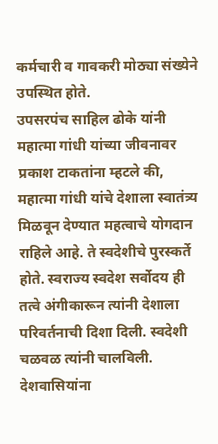कर्मचारी व गावकरी मोठ्या संख्येने उपस्थित होते.
उपसरपंच साहिल ढोके यांनी महात्मा गांधी यांच्या जीवनावर प्रकाश टाकतांना म्हटले की, महात्मा गांधी यांचे देशाला स्वातंत्र्य मिळवून देण्यात महत्वाचे योगदान राहिले आहे. ते स्वदेशीचे पुरस्कर्ते होते. स्वराज्य स्वदेश सर्वोदय ही तत्वे अंगीकारून त्यांनी देशाला परिवर्तनाची दिशा दिली. स्वदेशी चळवळ त्यांनी चालविली. देशवासियांना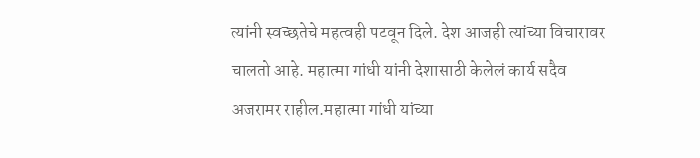त्यांनी स्वच्छतेचे महत्वही पटवून दिले. देश आजही त्यांच्या विचारावर चालतो आहे. महात्मा गांधी यांनी देशासाठी केलेलं कार्य सदैव अजरामर राहील.महात्मा गांधी यांच्या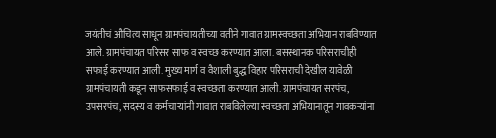जयंतीचं औचित्य साधून ग्रामपंचायतीच्या वतीने गावात ग्रामस्वच्छता अभियान राबविण्यात आले. ग्रामपंचायत परिसर साफ व स्वच्छ करण्यात आला. बसस्थानक परिसराचीही सफाई करण्यात आली. मुख्य मार्ग व वैशाली बुद्ध विहार परिसराची देखील यावेळी ग्रामपंचायती कडून साफसफाई व स्वच्छता करण्यात आली. ग्रामपंचायत सरपंच, उपसरपंच, सदस्य व कर्मचाऱ्यांनी गावात राबविलेल्या स्वच्छता अभियानातून गावकऱ्यांना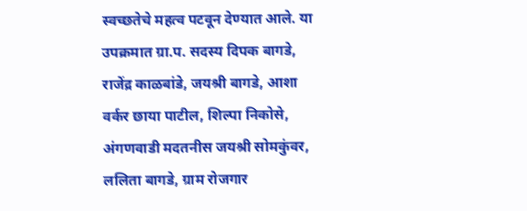स्वच्छतेचे महत्व पटवून देण्यात आले. या उपक्रमात ग्रा.प. सदस्य दिपक बागडे, राजेंद्र काळबांडे, जयश्री बागडे, आशा वर्कर छाया पाटील, शिल्पा निकोसे, अंगणवाडी मदतनीस जयश्री सोमकुंवर, ललिता बागडे, ग्राम रोजगार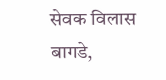सेवक विलास बागडे,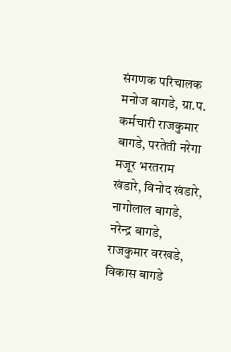संगणक परिचालक मनोज बागडे, ग्रा.प. कर्मचारी राजकुमार बागडे, परतेती नरेगा मजूर भरतराम खंडारे, विनोद खंडारे, नागोलाल बागडे, नरेन्द्र बागडे, राजकुमार वरखडे, विकास बागडे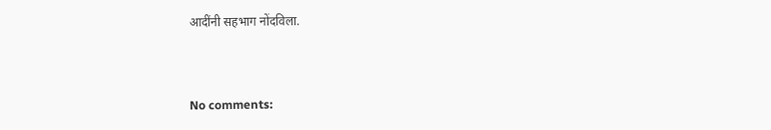आदींनी सहभाग नोंदविला.



No comments: